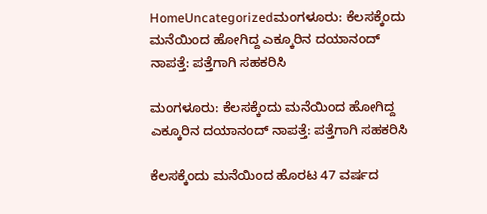HomeUncategorizedಮಂಗಳೂರು: ಕೆಲಸಕ್ಕೆಂದು ಮನೆಯಿಂದ ಹೋಗಿದ್ದ ಎಕ್ಕೂರಿನ ದಯಾನಂದ್ ನಾಪತ್ತೆ: ಪತ್ತೆಗಾಗಿ ಸಹಕರಿಸಿ

ಮಂಗಳೂರು: ಕೆಲಸಕ್ಕೆಂದು ಮನೆಯಿಂದ ಹೋಗಿದ್ದ ಎಕ್ಕೂರಿನ ದಯಾನಂದ್ ನಾಪತ್ತೆ: ಪತ್ತೆಗಾಗಿ ಸಹಕರಿಸಿ

ಕೆಲಸಕ್ಕೆಂದು ಮನೆಯಿಂದ ಹೊರಟ 47 ವರ್ಷದ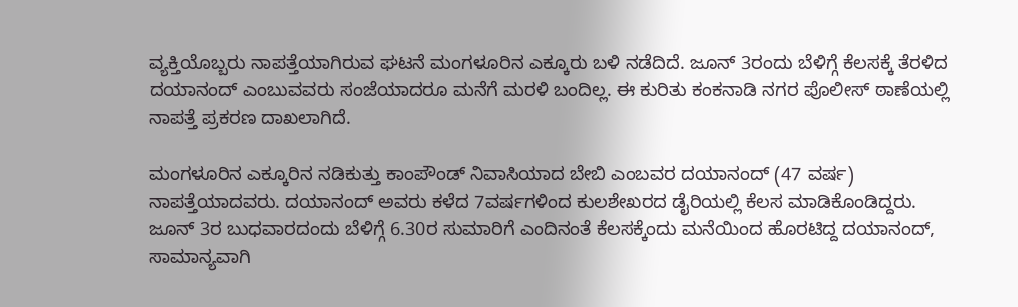ವ್ಯಕ್ತಿಯೊಬ್ಬರು ನಾಪತ್ತೆಯಾಗಿರುವ ಘಟನೆ ಮಂಗಳೂರಿನ ಎಕ್ಕೂರು ಬಳಿ ನಡೆದಿದೆ. ಜೂನ್ 3ರಂದು ಬೆಳಿಗ್ಗೆ ಕೆಲಸಕ್ಕೆ ತೆರಳಿದ ದಯಾನಂದ್ ಎಂಬುವವರು ಸಂಜೆಯಾದರೂ ಮನೆಗೆ ಮರಳಿ ಬಂದಿಲ್ಲ. ಈ ಕುರಿತು ಕಂಕನಾಡಿ ನಗರ ಪೊಲೀಸ್ ಠಾಣೆಯಲ್ಲಿ ನಾಪತ್ತೆ ಪ್ರಕರಣ ದಾಖಲಾಗಿದೆ.

ಮಂಗಳೂರಿನ ಎಕ್ಕೂರಿನ ನಡಿಕುತ್ತು ಕಾಂಪೌಂಡ್ ನಿವಾಸಿಯಾದ ಬೇಬಿ ಎಂಬವರ ದಯಾನಂದ್ (47 ವರ್ಷ) ನಾಪತ್ತೆಯಾದವರು. ದಯಾನಂದ್ ಅವರು ಕಳೆದ 7ವರ್ಷಗಳಿಂದ ಕುಲಶೇಖರದ ಡೈರಿಯಲ್ಲಿ ಕೆಲಸ ಮಾಡಿಕೊಂಡಿದ್ದರು. ಜೂನ್ 3ರ ಬುಧವಾರದಂದು ಬೆಳಿಗ್ಗೆ 6.30ರ ಸುಮಾರಿಗೆ ಎಂದಿನಂತೆ ಕೆಲಸಕ್ಕೆಂದು ಮನೆಯಿಂದ ಹೊರಟಿದ್ದ ದಯಾನಂದ್, ಸಾಮಾನ್ಯವಾಗಿ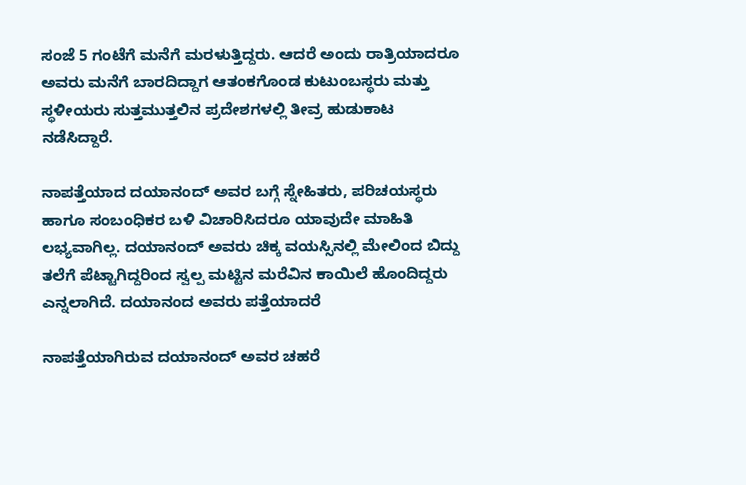ಸಂಜೆ 5 ಗಂಟೆಗೆ ಮನೆಗೆ ಮರಳುತ್ತಿದ್ದರು. ಆದರೆ ಅಂದು ರಾತ್ರಿಯಾದರೂ ಅವರು ಮನೆಗೆ ಬಾರದಿದ್ದಾಗ ಆತಂಕಗೊಂಡ ಕುಟುಂಬಸ್ಥರು ಮತ್ತು ಸ್ಥಳೀಯರು ಸುತ್ತಮುತ್ತಲಿನ ಪ್ರದೇಶಗಳಲ್ಲಿ ತೀವ್ರ ಹುಡುಕಾಟ ನಡೆಸಿದ್ದಾರೆ.

ನಾಪತ್ತೆಯಾದ ದಯಾನಂದ್ ಅವರ ಬಗ್ಗೆ ಸ್ನೇಹಿತರು, ಪರಿಚಯಸ್ಥರು ಹಾಗೂ ಸಂಬಂಧಿಕರ ಬಳಿ ವಿಚಾರಿಸಿದರೂ ಯಾವುದೇ ಮಾಹಿತಿ ಲಭ್ಯವಾಗಿಲ್ಲ. ದಯಾನಂದ್ ಅವರು ಚಿಕ್ಕ ವಯಸ್ಸಿನಲ್ಲಿ ಮೇಲಿಂದ ಬಿದ್ದು ತಲೆಗೆ ಪೆಟ್ಟಾಗಿದ್ದರಿಂದ ಸ್ವಲ್ಪ ಮಟ್ಟಿನ ಮರೆವಿನ ಕಾಯಿಲೆ ಹೊಂದಿದ್ದರು ಎನ್ನಲಾಗಿದೆ. ದಯಾನಂದ ಅವರು ಪತ್ತೆಯಾದರೆ

ನಾಪತ್ತೆಯಾಗಿರುವ ದಯಾನಂದ್ ಅವರ ಚಹರೆ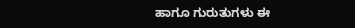ಹಾಗೂ ಗುರುತುಗಳು ಈ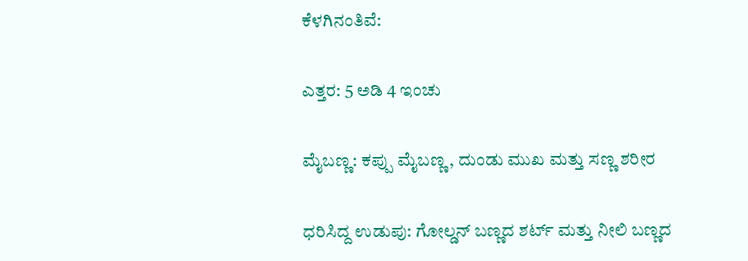ಕೆಳಗಿನಂತಿವೆ:

ಎತ್ತರ: 5 ಅಡಿ 4 ಇಂಚು

ಮೈಬಣ್ಣ: ಕಪ್ಪು ಮೈಬಣ್ಣ, ದುಂಡು ಮುಖ ಮತ್ತು ಸಣ್ಣ ಶರೀರ

ಧರಿಸಿದ್ದ ಉಡುಪು: ಗೋಲ್ಡನ್ ಬಣ್ಣದ ಶರ್ಟ್ ಮತ್ತು ನೀಲಿ ಬಣ್ಣದ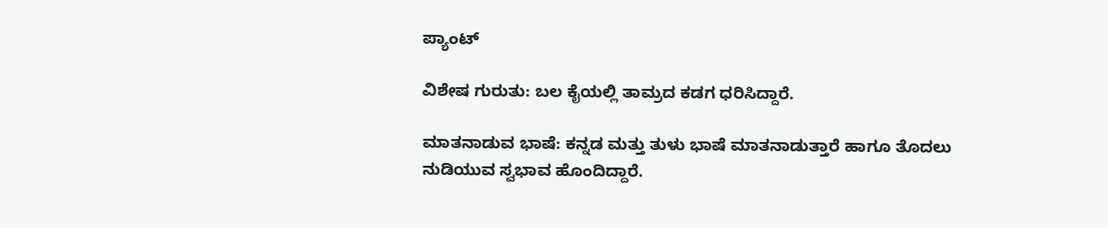ಪ್ಯಾಂಟ್

ವಿಶೇಷ ಗುರುತು: ಬಲ ಕೈಯಲ್ಲಿ ತಾಮ್ರದ ಕಡಗ ಧರಿಸಿದ್ದಾರೆ.

ಮಾತನಾಡುವ ಭಾಷೆ: ಕನ್ನಡ ಮತ್ತು ತುಳು ಭಾಷೆ ಮಾತನಾಡುತ್ತಾರೆ ಹಾಗೂ ತೊದಲು ನುಡಿಯುವ ಸ್ವಭಾವ ಹೊಂದಿದ್ದಾರೆ.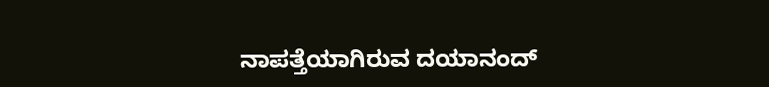ನಾಪತ್ತೆಯಾಗಿರುವ ದಯಾನಂದ್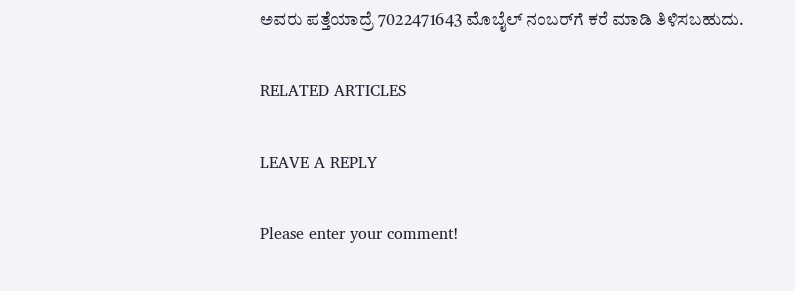ಅವರು ಪತ್ತೆಯಾದ್ರೆ 7022471643 ಮೊಬೈಲ್ ನಂಬರ್‌ಗೆ ಕರೆ ಮಾಡಿ ತಿಳಿಸಬಹುದು.

RELATED ARTICLES

LEAVE A REPLY

Please enter your comment!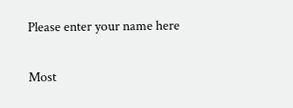Please enter your name here

Most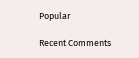Popular

Recent Comments